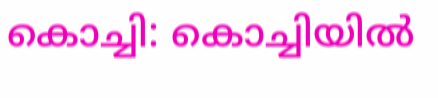കൊച്ചി: കൊച്ചിയിൽ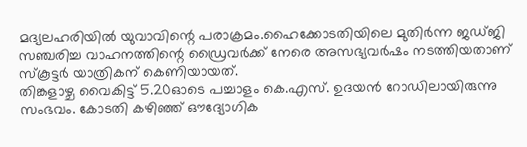മദ്യലഹരിയിൽ യുവാവിന്റെ പരാക്രമം.ഹൈക്കോടതിയിലെ മുതിർന്ന ജഡ്ജി സഞ്ചരിച്ച വാഹനത്തിന്റെ ഡ്രൈവർക്ക് നേരെ അസഭ്യവർഷം നടത്തിയതാണ് സ്കൂട്ടർ യാത്രികന് കെണിയായത്.
തിങ്കളാഴ്ച വൈകിട്ട് 5.20ഓടെ പച്ചാളം കെ.എസ്. ഉദയൻ റോഡിലായിരുന്നു സംഭവം. കോടതി കഴിഞ്ഞ് ഔദ്യോഗിക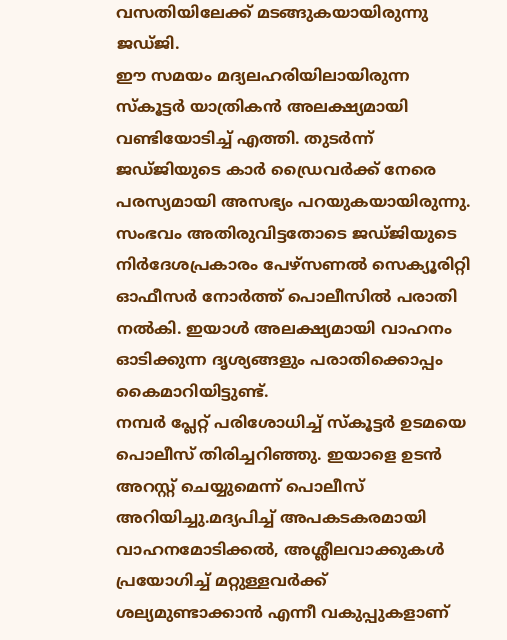വസതിയിലേക്ക് മടങ്ങുകയായിരുന്നു ജഡ്ജി.
ഈ സമയം മദ്യലഹരിയിലായിരുന്ന സ്കൂട്ടർ യാത്രികൻ അലക്ഷ്യമായി വണ്ടിയോടിച്ച് എത്തി. തുടർന്ന് ജഡ്ജിയുടെ കാർ ഡ്രൈവർക്ക് നേരെ പരസ്യമായി അസഭ്യം പറയുകയായിരുന്നു.
സംഭവം അതിരുവിട്ടതോടെ ജഡ്ജിയുടെ നിർദേശപ്രകാരം പേഴ്സണൽ സെക്യൂരിറ്റി ഓഫീസർ നോർത്ത് പൊലീസിൽ പരാതി നൽകി. ഇയാൾ അലക്ഷ്യമായി വാഹനം ഓടിക്കുന്ന ദൃശ്യങ്ങളും പരാതിക്കൊപ്പം കൈമാറിയിട്ടുണ്ട്.
നമ്പർ പ്ലേറ്റ് പരിശോധിച്ച് സ്കൂട്ടർ ഉടമയെ പൊലീസ് തിരിച്ചറിഞ്ഞു. ഇയാളെ ഉടൻ അറസ്റ്റ് ചെയ്യുമെന്ന് പൊലീസ് അറിയിച്ചു.മദ്യപിച്ച് അപകടകരമായി വാഹനമോടിക്കൽ, അശ്ലീലവാക്കുകൾ പ്രയോഗിച്ച് മറ്റുള്ളവർക്ക് ശല്യമുണ്ടാക്കാൻ എന്നീ വകുപ്പുകളാണ്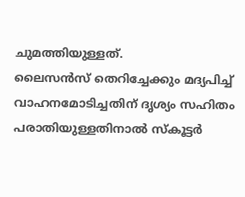ചുമത്തിയുള്ളത്.
ലൈസൻസ് തെറിച്ചേക്കും മദ്യപിച്ച് വാഹനമോടിച്ചതിന് ദൃശ്യം സഹിതം പരാതിയുള്ളതിനാൽ സ്കൂട്ടർ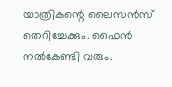യാത്രികന്റെ ലൈസൻസ് തെറിച്ചേക്കും. ഫൈൻ നൽകേണ്ടി വരും.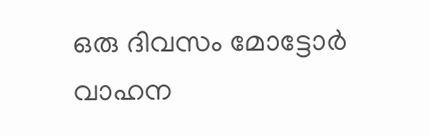ഒരു ദിവസം മോട്ടോർ വാഹന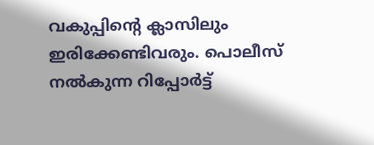വകുപ്പിന്റെ ക്ലാസിലും ഇരിക്കേണ്ടിവരും. പൊലീസ് നൽകുന്ന റിപ്പോർട്ട്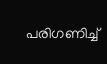പരിഗണിച്ച്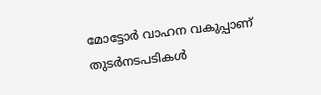മോട്ടോർ വാഹന വകുപ്പാണ് തുടർനടപടികൾ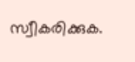സ്വീകരിക്കുക.